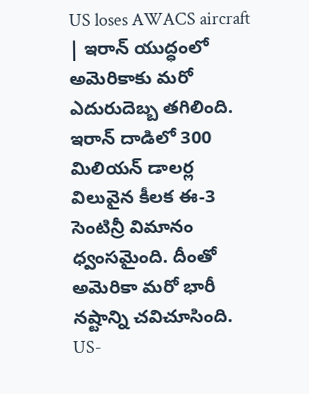US loses AWACS aircraft | ఇరాన్ యుద్ధంలో అమెరికాకు మరో ఎదురుదెబ్బ తగిలింది. ఇరాన్ దాడిలో 300 మిలియన్ డాలర్ల విలువైన కీలక ఈ-3 సెంటిన్రీ విమానం ధ్వంసమైంది. దీంతో అమెరికా మరో భారీ నష్టాన్ని చవిచూసింది.
US-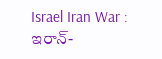Israel Iran War : ఇరాన్-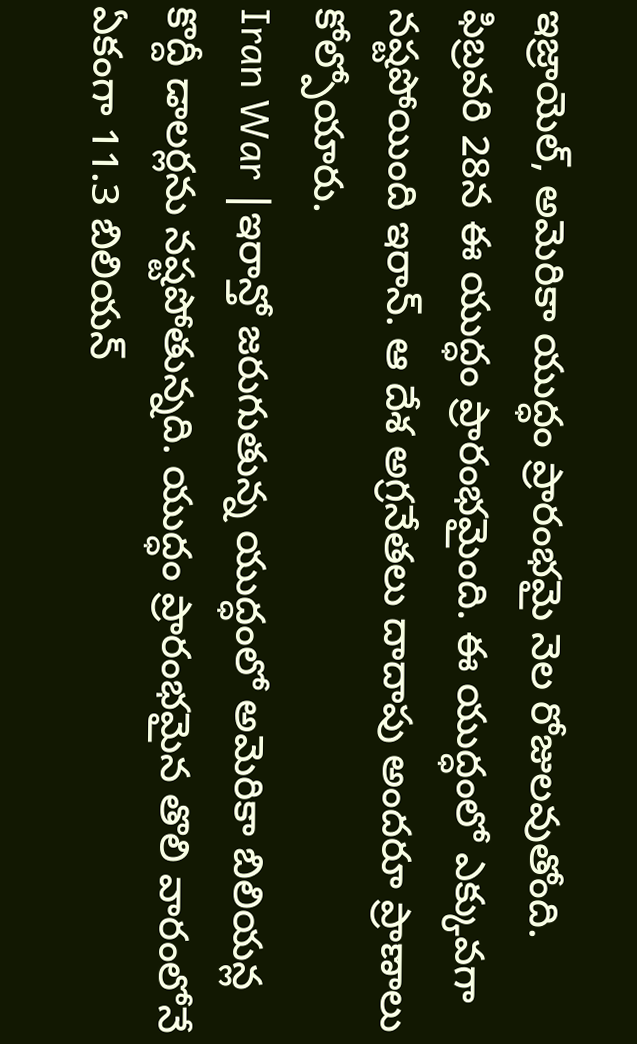ఇజ్రాయెల్, అమెరికా యుద్ధం ప్రారంభమై నెల రోజులవుతోంది. ఫిబ్రవరి 28న ఈ యుద్ధం ప్రారంభమైంది. ఈ యుద్ధంలో ఎక్కువగా నష్టపోయింది ఇరాన్. ఆ దేశ అగ్రనేతలు దాదాపు అందరూ ప్రాణాలు కోల్పోయారు.
Iran War |ఇరాన్తో జరుగుతున్న యుద్ధంలో అమెరికా బిలియన్ల కొద్దీ డాలర్లను నష్టపోతున్నది. యుద్ధం ప్రారంభమైన తొలి వారంలోనే ఏకంగా 11.3 బిలియన్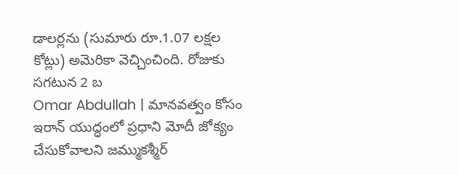డాలర్లను (సుమారు రూ.1.07 లక్షల కోట్లు) అమెరికా వెచ్చించింది. రోజుకు సగటున 2 బ
Omar Abdullah | మానవత్వం కోసం ఇరాన్ యుద్ధంలో ప్రధాని మోదీ జోక్యం చేసుకోవాలని జమ్ముకశ్మీర్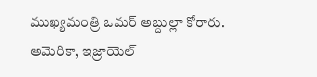ముఖ్యమంత్రి ఒమర్ అబ్దుల్లా కోరారు. అమెరికా, ఇజ్రాయెల్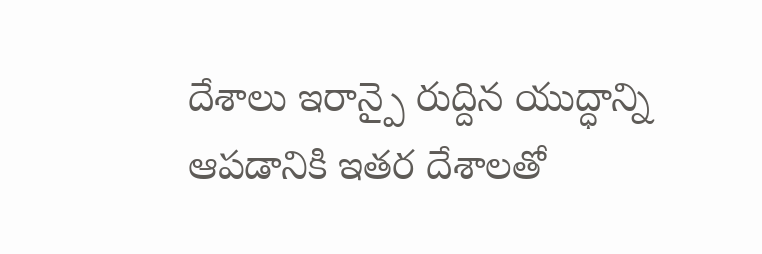దేశాలు ఇరాన్పై రుద్దిన యుద్ధాన్ని ఆపడానికి ఇతర దేశాలతో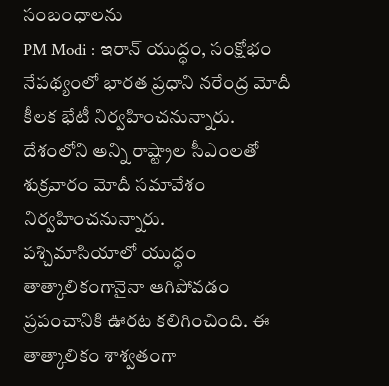సంబంధాలను
PM Modi : ఇరాన్ యుద్ధం, సంక్షోభం నేపథ్యంలో భారత ప్రధాని నరేంద్ర మోదీ కీలక భేటీ నిర్వహించనున్నారు. దేశంలోని అన్ని రాష్ట్రాల సీఎంలతో శుక్రవారం మోదీ సమావేశం నిర్వహించనున్నారు.
పశ్చిమాసియాలో యుద్ధం తాత్కాలికంగానైనా ఆగిపోవడం ప్రపంచానికి ఊరట కలిగించింది. ఈ తాత్కాలికం శాశ్వతంగా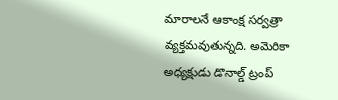మారాలనే ఆకాంక్ష సర్వత్రా వ్యక్తమవుతున్నది. అమెరికా అధ్యక్షుడు డొనాల్డ్ ట్రంప్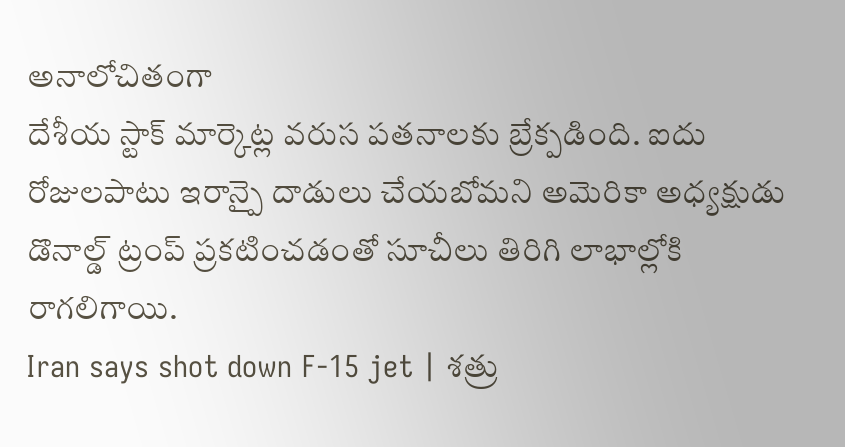అనాలోచితంగా
దేశీయ స్టాక్ మార్కెట్ల వరుస పతనాలకు బ్రేక్పడింది. ఐదు రోజులపాటు ఇరాన్పై దాడులు చేయబోమని అమెరికా అధ్యక్షుడు డొనాల్డ్ ట్రంప్ ప్రకటించడంతో సూచీలు తిరిగి లాభాల్లోకి రాగలిగాయి.
Iran says shot down F-15 jet | శత్రు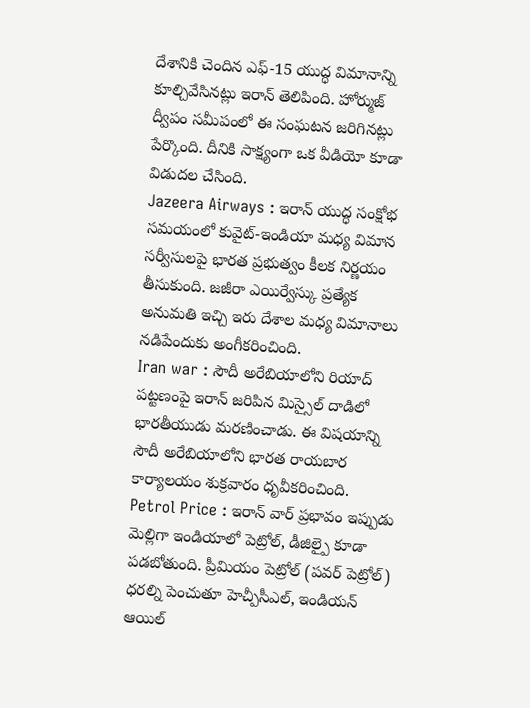దేశానికి చెందిన ఎఫ్-15 యుద్ధ విమానాన్ని కూల్చివేసినట్లు ఇరాన్ తెలిపింది. హోర్ముజ్ ద్వీపం సమీపంలో ఈ సంఘటన జరిగినట్లు పేర్కొంది. దీనికి సాక్ష్యంగా ఒక వీడియో కూడా విడుదల చేసింది.
Jazeera Airways : ఇరాన్ యుద్ధ సంక్షోభ సమయంలో కువైట్-ఇండియా మధ్య విమాన సర్వీసులపై భారత ప్రభుత్వం కీలక నిర్ణయం తీసుకుంది. జజీరా ఎయిర్వేస్కు ప్రత్యేక అనుమతి ఇచ్చి ఇరు దేశాల మధ్య విమానాలు నడిపేందుకు అంగీకరించింది.
Iran war : సౌదీ అరేబియాలోని రియాద్ పట్టణంపై ఇరాన్ జరిపిన మిస్సైల్ దాడిలో భారతీయుడు మరణించాడు. ఈ విషయాన్ని సౌదీ అరేబియాలోని భారత రాయబార కార్యాలయం శుక్రవారం ధృవీకరించింది.
Petrol Price : ఇరాన్ వార్ ప్రభావం ఇప్పుడు మెల్లిగా ఇండియాలో పెట్రోల్, డీజిల్పై కూడా పడబోతుంది. ప్రీమియం పెట్రోల్ (పవర్ పెట్రోల్) ధరల్ని పెంచుతూ హెచ్పీసీఎల్, ఇండియన్ ఆయిల్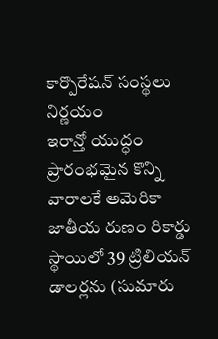కార్పొరేషన్ సంస్థలు నిర్ణయం
ఇరాన్తో యుద్ధం ప్రారంభమైన కొన్ని వారాలకే అమెరికా జాతీయ రుణం రికార్డు స్థాయిలో 39 ట్రిలియన్ డాలర్లను (సుమారు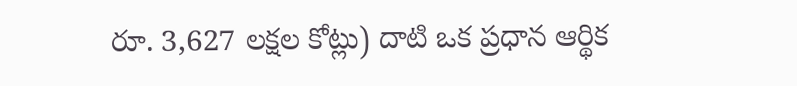రూ. 3,627 లక్షల కోట్లు) దాటి ఒక ప్రధాన ఆర్థిక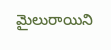మైలురాయిని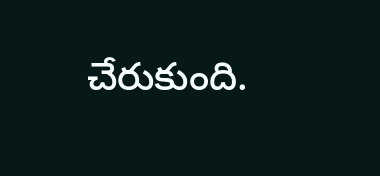చేరుకుంది.